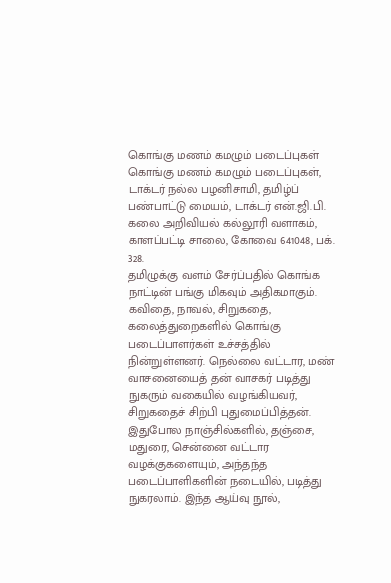கொங்கு மணம் கமழும் படைப்புகள்
கொங்கு மணம் கமழும் படைப்புகள், டாக்டர் நல்ல பழனிசாமி, தமிழ்ப் பண்பாட்டு மையம், டாக்டர் என்.ஜி.பி. கலை அறிவியல் கல்லூரி வளாகம், காளப்பட்டி சாலை, கோவை 641048, பக். 328.
தமிழுக்கு வளம் சேர்ப்பதில் கொங்க நாட்டின் பங்கு மிகவும் அதிகமாகும். கவிதை, நாவல், சிறுகதை, கலைத்துறைகளில் கொங்கு படைப்பாளர்கள் உச்சத்தில் நின்றுள்ளனர். நெல்லை வட்டார, மண் வாசனையைத் தன் வாசகர் படித்து நுகரும் வகையில் வழங்கியவர், சிறுகதைச் சிற்பி புதுமைப்பித்தன். இதுபோல நாஞ்சில்களில், தஞ்சை, மதுரை, சென்னை வட்டார வழக்குகளையும், அந்தந்த படைப்பாளிகளின் நடையில், படித்து நுகரலாம். இந்த ஆய்வு நூல்,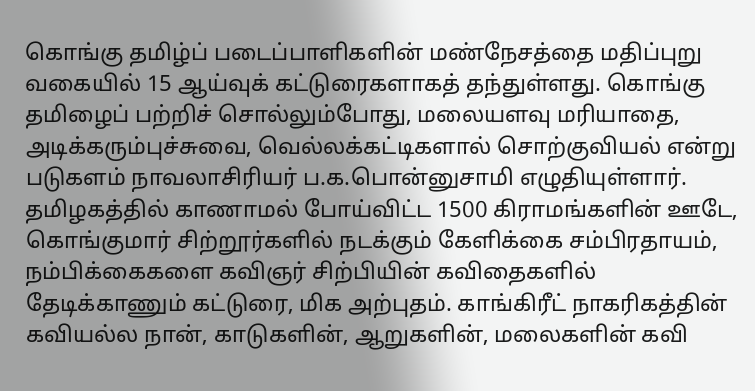கொங்கு தமிழ்ப் படைப்பாளிகளின் மண்நேசத்தை மதிப்புறு வகையில் 15 ஆய்வுக் கட்டுரைகளாகத் தந்துள்ளது. கொங்கு தமிழைப் பற்றிச் சொல்லும்போது, மலையளவு மரியாதை, அடிக்கரும்புச்சுவை, வெல்லக்கட்டிகளால் சொற்குவியல் என்று படுகளம் நாவலாசிரியர் ப.க.பொன்னுசாமி எழுதியுள்ளார். தமிழகத்தில் காணாமல் போய்விட்ட 1500 கிராமங்களின் ஊடே, கொங்குமார் சிற்றூர்களில் நடக்கும் கேளிக்கை சம்பிரதாயம், நம்பிக்கைகளை கவிஞர் சிற்பியின் கவிதைகளில் தேடிக்காணும் கட்டுரை, மிக அற்புதம். காங்கிரீட் நாகரிகத்தின் கவியல்ல நான், காடுகளின், ஆறுகளின், மலைகளின் கவி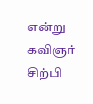என்று கவிஞர் சிற்பி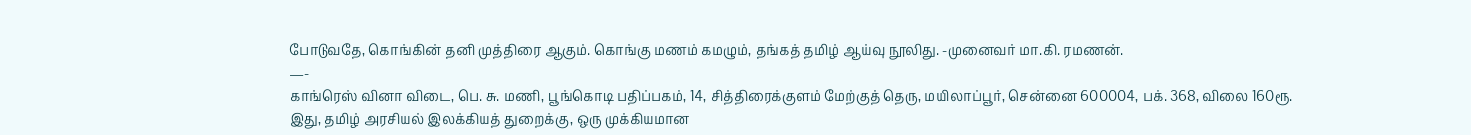போடுவதே, கொங்கின் தனி முத்திரை ஆகும். கொங்கு மணம் கமழும், தங்கத் தமிழ் ஆய்வு நூலிது. -முனைவர் மா.கி. ரமணன்.
—-
காங்ரெஸ் வினா விடை, பெ. சு. மணி, பூங்கொடி பதிப்பகம், 14, சித்திரைக்குளம் மேற்குத் தெரு, மயிலாப்பூர், சென்னை 600004, பக். 368, விலை 160ரூ.
இது, தமிழ் அரசியல் இலக்கியத் துறைக்கு, ஒரு முக்கியமான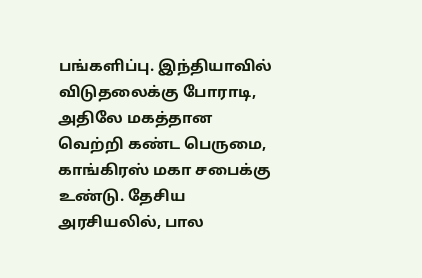பங்களிப்பு. இந்தியாவில் விடுதலைக்கு போராடி, அதிலே மகத்தான வெற்றி கண்ட பெருமை, காங்கிரஸ் மகா சபைக்கு உண்டு. தேசிய அரசியலில், பால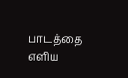பாடத்தை எளிய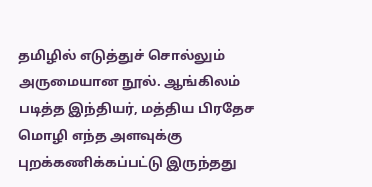தமிழில் எடுத்துச் சொல்லும் அருமையான நூல். ஆங்கிலம் படித்த இந்தியர், மத்திய பிரதேச மொழி எந்த அளவுக்கு புறக்கணிக்கப்பட்டு இருந்தது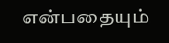என்பதையும்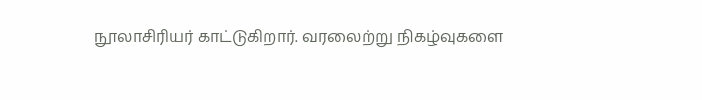நூலாசிரியர் காட்டுகிறார். வரலைற்று நிகழ்வுகளை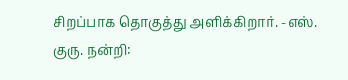சிறப்பாக தொகுத்து அளிக்கிறார். -எஸ். குரு. நன்றி: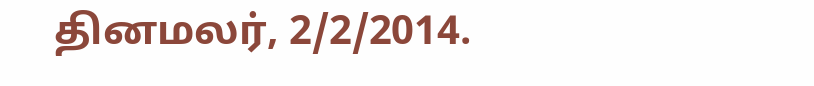தினமலர், 2/2/2014.